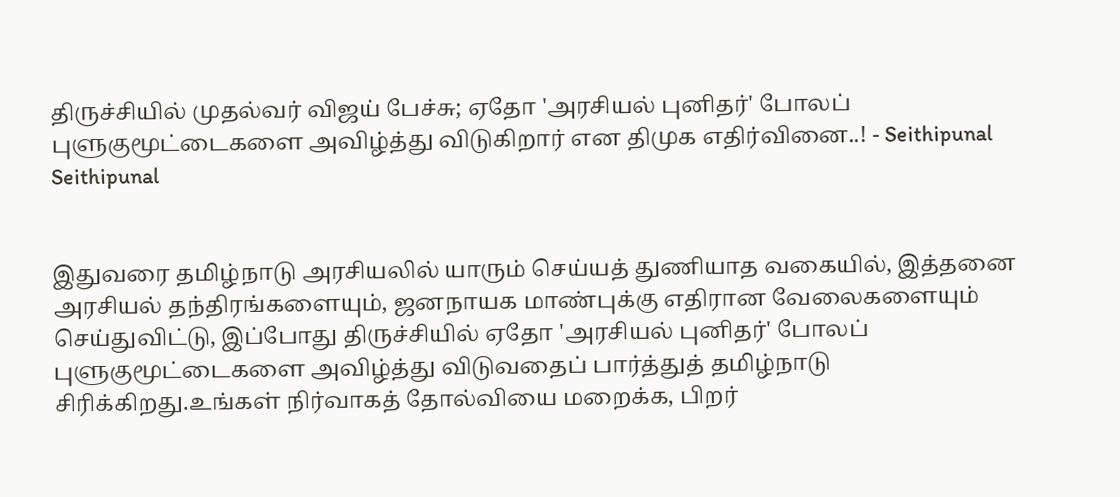திருச்சியில் முதல்வர் விஜய் பேச்சு; ஏதோ 'அரசியல் புனிதர்' போலப் புளுகுமூட்டைகளை அவிழ்த்து விடுகிறார் என திமுக எதிர்வினை..! - Seithipunal
Seithipunal


இதுவரை தமிழ்நாடு அரசியலில் யாரும் செய்யத் துணியாத வகையில், இத்தனை அரசியல் தந்திரங்களையும், ஜனநாயக மாண்புக்கு எதிரான வேலைகளையும் செய்துவிட்டு, இப்போது திருச்சியில் ஏதோ 'அரசியல் புனிதர்' போலப் புளுகுமூட்டைகளை அவிழ்த்து விடுவதைப் பார்த்துத் தமிழ்நாடு சிரிக்கிறது.உங்கள் நிர்வாகத் தோல்வியை மறைக்க, பிறர்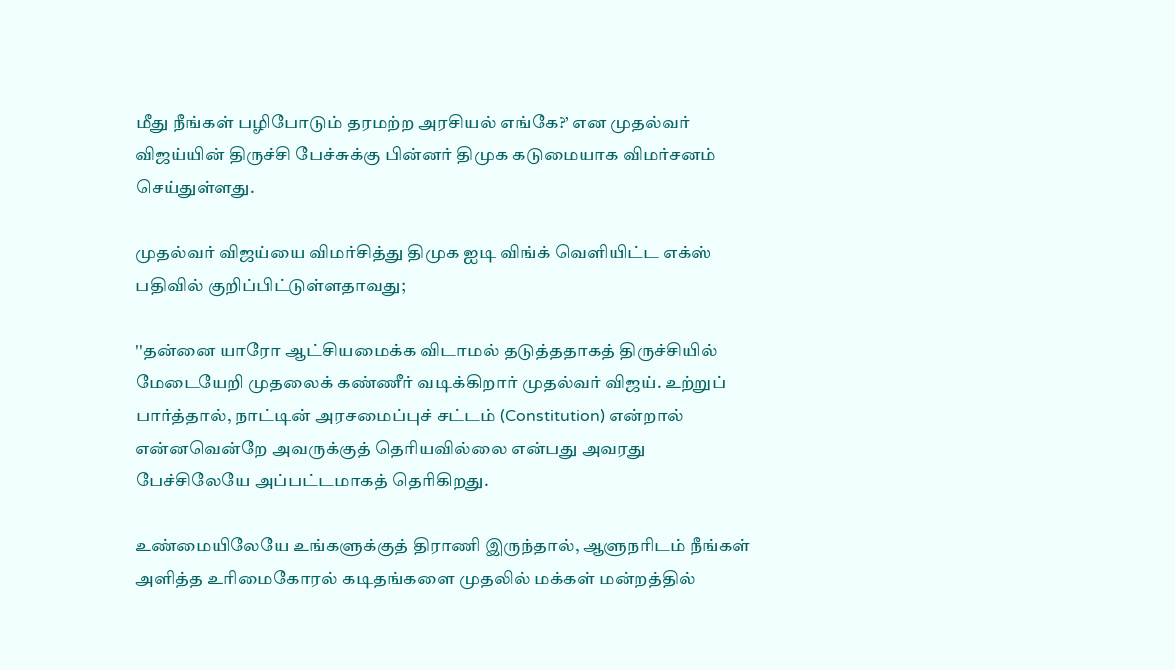மீது நீங்கள் பழிபோடும் தரமற்ற அரசியல் எங்கே?’ என முதல்வர் விஜய்யின் திருச்சி பேச்சுக்கு பின்னர் திமுக கடுமையாக விமர்சனம் செய்துள்ளது.

முதல்வர் விஜய்யை விமர்சித்து திமுக ஐடி விங்க் வெளியிட்ட எக்ஸ் பதிவில் குறிப்பிட்டுள்ளதாவது;

''தன்னை யாரோ ஆட்சியமைக்க விடாமல் தடுத்ததாகத் திருச்சியில் மேடையேறி முதலைக் கண்ணீர் வடிக்கிறார் முதல்வர் விஜய். உற்றுப் பார்த்தால், நாட்டின் அரசமைப்புச் சட்டம் (Constitution) என்றால் என்னவென்றே அவருக்குத் தெரியவில்லை என்பது அவரது பேச்சிலேயே அப்பட்டமாகத் தெரிகிறது.

உண்மையிலேயே உங்களுக்குத் திராணி இருந்தால், ஆளுநரிடம் நீங்கள் அளித்த உரிமைகோரல் கடிதங்களை முதலில் மக்கள் மன்றத்தில்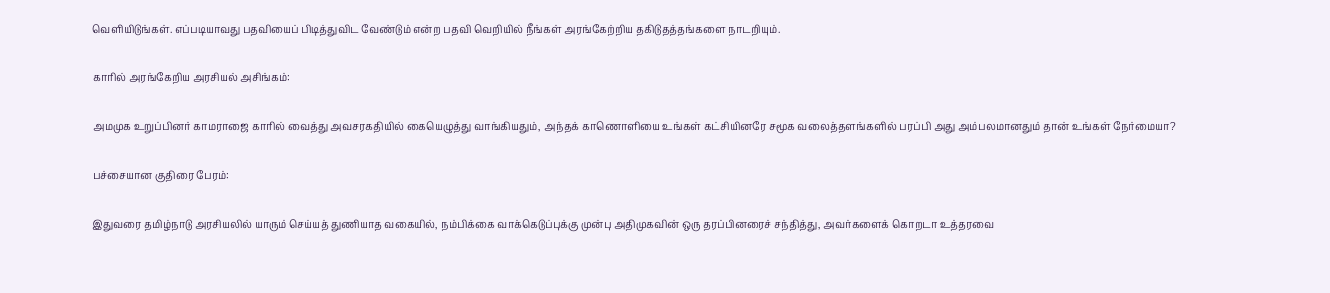வெளியிடுங்கள். எப்படியாவது பதவியைப் பிடித்துவிட வேண்டும் என்ற பதவி வெறியில் நீங்கள் அரங்கேற்றிய தகிடுதத்தங்களை நாடறியும்.

காரில் அரங்கேறிய அரசியல் அசிங்கம்:

அமமுக உறுப்பினர் காமராஜை காரில் வைத்து அவசரகதியில் கையெழுத்து வாங்கியதும், அந்தக் காணொளியை உங்கள் கட்சியினரே சமூக வலைத்தளங்களில் பரப்பி அது அம்பலமானதும் தான் உங்கள் நேர்மையா?

பச்சையான குதிரை பேரம்:

இதுவரை தமிழ்நாடு அரசியலில் யாரும் செய்யத் துணியாத வகையில், நம்பிக்கை வாக்கெடுப்புக்கு முன்பு அதிமுகவின் ஒரு தரப்பினரைச் சந்தித்து, அவர்களைக் கொறடா உத்தரவை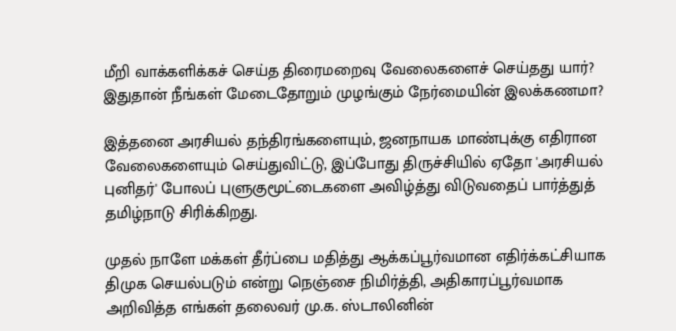மீறி வாக்களிக்கச் செய்த திரைமறைவு வேலைகளைச் செய்தது யார்? இதுதான் நீங்கள் மேடைதோறும் முழங்கும் நேர்மையின் இலக்கணமா?

இத்தனை அரசியல் தந்திரங்களையும், ஜனநாயக மாண்புக்கு எதிரான வேலைகளையும் செய்துவிட்டு, இப்போது திருச்சியில் ஏதோ 'அரசியல் புனிதர்' போலப் புளுகுமூட்டைகளை அவிழ்த்து விடுவதைப் பார்த்துத் தமிழ்நாடு சிரிக்கிறது.

முதல் நாளே மக்கள் தீர்ப்பை மதித்து ஆக்கப்பூர்வமான எதிர்க்கட்சியாக திமுக செயல்படும் என்று நெஞ்சை நிமிர்த்தி, அதிகாரப்பூர்வமாக அறிவித்த எங்கள் தலைவர் மு.க. ஸ்டாலினின்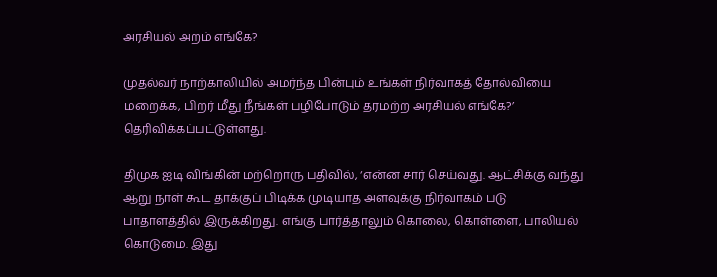அரசியல் அறம் எங்கே?

முதல்வர் நாற்காலியில் அமர்ந்த பின்பும் உங்கள் நிர்வாகத் தோல்வியை மறைக்க, பிறர் மீது நீங்கள் பழிபோடும் தரமற்ற அரசியல் எங்கே?’ தெரிவிக்கப்பட்டுள்ளது.

திமுக ஐடி விங்கின் மற்றொரு பதிவில், ‘என்ன சார் செய்வது. ஆட்சிக்கு வந்து ஆறு நாள் கூட தாக்குப் பிடிக்க முடியாத அளவுக்கு நிர்வாகம் படு பாதாளத்தில் இருக்கிறது. எங்கு பார்த்தாலும் கொலை, கொள்ளை, பாலியல் கொடுமை. இது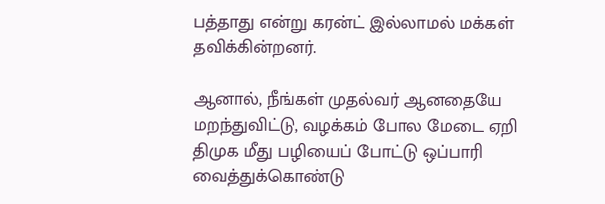பத்தாது என்று கரன்ட் இல்லாமல் மக்கள் தவிக்கின்றனர்.

ஆனால், நீங்கள் முதல்வர் ஆனதையே மறந்துவிட்டு, வழக்கம் போல மேடை ஏறி திமுக மீது பழியைப் போட்டு ஒப்பாரி வைத்துக்கொண்டு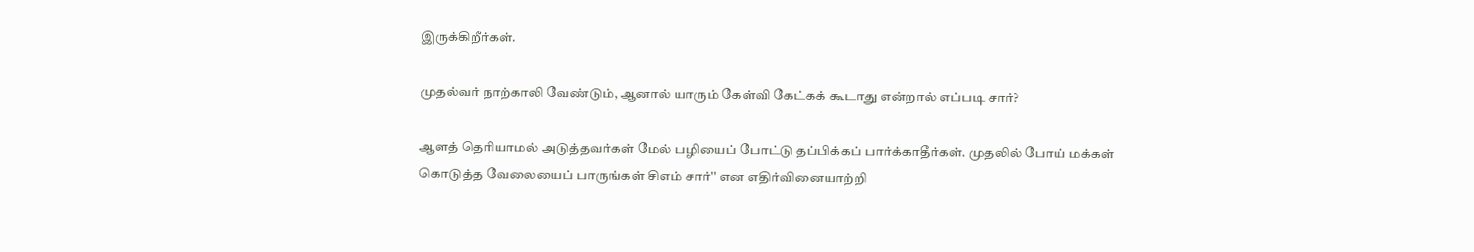இருக்கிறீர்கள்.

முதல்வர் நாற்காலி வேண்டும், ஆனால் யாரும் கேள்வி கேட்கக் கூடாது என்றால் எப்படி சார்?

ஆளத் தெரியாமல் அடுத்தவர்கள் மேல் பழியைப் போட்டு தப்பிக்கப் பார்க்காதீர்கள். முதலில் போய் மக்கள் கொடுத்த வேலையைப் பாருங்கள் சிஎம் சார்'' என எதிர்வினையாற்றி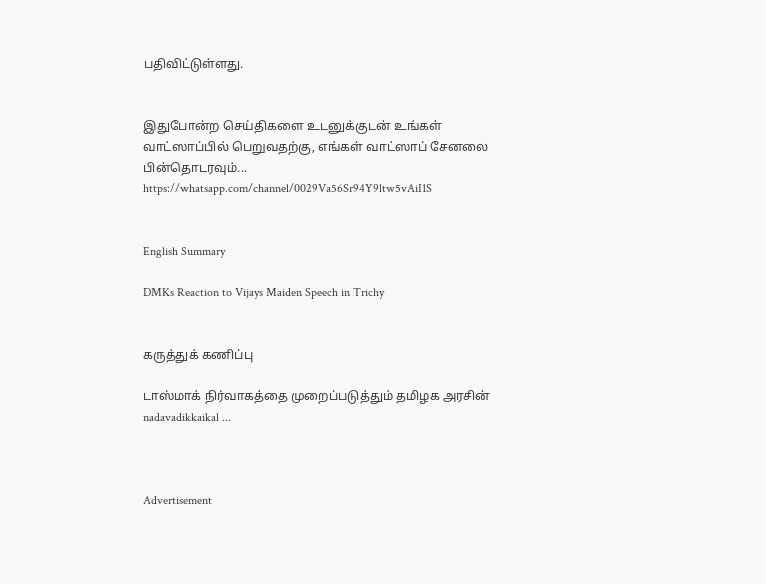பதிவிட்டுள்ளது.


இதுபோன்ற செய்திகளை உடனுக்குடன் உங்கள் வாட்ஸாப்பில் பெறுவதற்கு, எங்கள் வாட்ஸாப் சேனலை பின்தொடரவும்... https://whatsapp.com/channel/0029Va56Sr94Y9ltw5vAiI1S


English Summary

DMKs Reaction to Vijays Maiden Speech in Trichy


கருத்துக் கணிப்பு

டாஸ்மாக் நிர்வாகத்தை முறைப்படுத்தும் தமிழக அரசின் nadavadikkaikal ...



Advertisement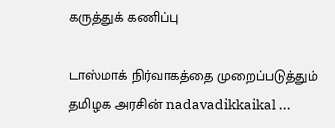கருத்துக் கணிப்பு

டாஸ்மாக் நிர்வாகத்தை முறைப்படுத்தும் தமிழக அரசின் nadavadikkaikal ...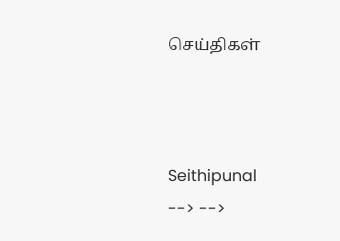செய்திகள்



Seithipunal
--> -->